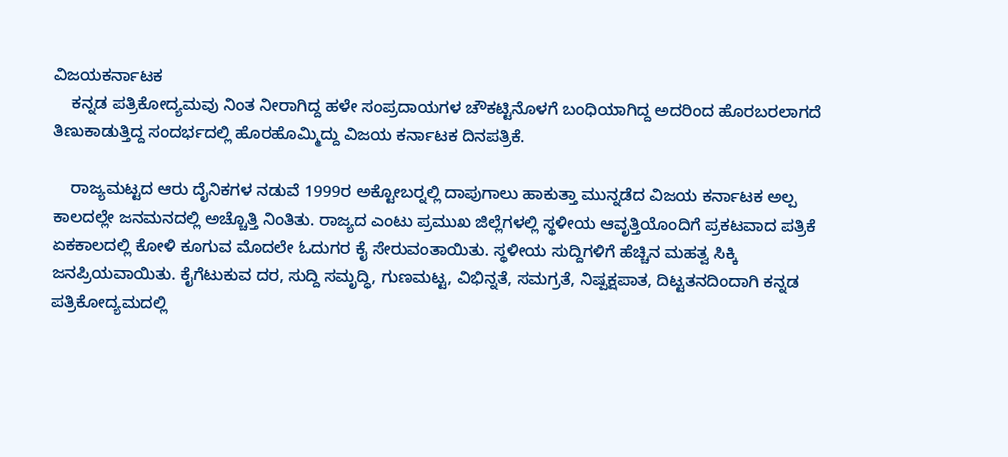ವಿಜಯಕರ್ನಾಟಕ
    ಕನ್ನಡ ಪತ್ರಿಕೋದ್ಯಮವು ನಿಂತ ನೀರಾಗಿದ್ದ ಹಳೇ ಸಂಪ್ರದಾಯಗಳ ಚೌಕಟ್ಟಿನೊಳಗೆ ಬಂಧಿಯಾಗಿದ್ದ ಅದರಿಂದ ಹೊರಬರಲಾಗದೆ ತಿಣುಕಾಡುತ್ತಿದ್ದ ಸಂದರ್ಭದಲ್ಲಿ ಹೊರಹೊಮ್ಮಿದ್ದು ವಿಜಯ ಕರ್ನಾಟಕ ದಿನಪತ್ರಿಕೆ.

    ರಾಜ್ಯಮಟ್ಟದ ಆರು ದೈನಿಕಗಳ ನಡುವೆ 1999ರ ಅಕ್ಟೋಬರ್‍ನಲ್ಲಿ ದಾಪುಗಾಲು ಹಾಕುತ್ತಾ ಮುನ್ನಡೆದ ವಿಜಯ ಕರ್ನಾಟಕ ಅಲ್ಪ ಕಾಲದಲ್ಲೇ ಜನಮನದಲ್ಲಿ ಅಚ್ಚೊತ್ತಿ ನಿಂತಿತು. ರಾಜ್ಯದ ಎಂಟು ಪ್ರಮುಖ ಜಿಲ್ಲೆಗಳಲ್ಲಿ ಸ್ಥಳೀಯ ಆವೃತ್ತಿಯೊಂದಿಗೆ ಪ್ರಕಟವಾದ ಪತ್ರಿಕೆ ಏಕಕಾಲದಲ್ಲಿ ಕೋಳಿ ಕೂಗುವ ಮೊದಲೇ ಓದುಗರ ಕೈ ಸೇರುವಂತಾಯಿತು. ಸ್ಥಳೀಯ ಸುದ್ದಿಗಳಿಗೆ ಹೆಚ್ಚಿನ ಮಹತ್ವ ಸಿಕ್ಕಿ ಜನಪ್ರಿಯವಾಯಿತು. ಕೈಗೆಟುಕುವ ದರ, ಸುದ್ದಿ ಸಮೃದ್ಧಿ, ಗುಣಮಟ್ಟ, ವಿಭಿನ್ನತೆ, ಸಮಗ್ರತೆ, ನಿಷ್ಪಕ್ಷಪಾತ, ದಿಟ್ಟತನದಿಂದಾಗಿ ಕನ್ನಡ ಪತ್ರಿಕೋದ್ಯಮದಲ್ಲಿ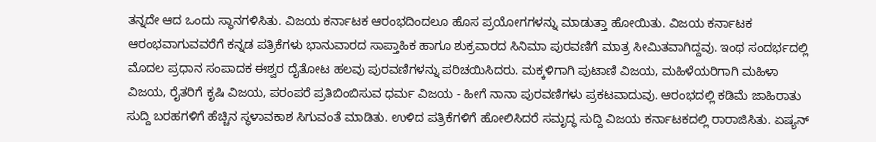ತನ್ನದೇ ಆದ ಒಂದು ಸ್ಥಾನಗಳಿಸಿತು. ವಿಜಯ ಕರ್ನಾಟಕ ಆರಂಭದಿಂದಲೂ ಹೊಸ ಪ್ರಯೋಗಗಳನ್ನು ಮಾಡುತ್ತಾ ಹೋಯಿತು. ವಿಜಯ ಕರ್ನಾಟಕ ಆರಂಭವಾಗುವವರೆಗೆ ಕನ್ನಡ ಪತ್ರಿಕೆಗಳು ಭಾನುವಾರದ ಸಾಪ್ತಾಹಿಕ ಹಾಗೂ ಶುಕ್ರವಾರದ ಸಿನಿಮಾ ಪುರವಣಿಗೆ ಮಾತ್ರ ಸೀಮಿತವಾಗಿದ್ದವು. ಇಂಥ ಸಂದರ್ಭದಲ್ಲಿ ಮೊದಲ ಪ್ರಧಾನ ಸಂಪಾದಕ ಈಶ್ವರ ದೈತೋಟ ಹಲವು ಪುರವಣಿಗಳನ್ನು ಪರಿಚಯಿಸಿದರು. ಮಕ್ಕಳಿಗಾಗಿ ಪುಟಾಣಿ ವಿಜಯ, ಮಹಿಳೆಯರಿಗಾಗಿ ಮಹಿಳಾ ವಿಜಯ, ರೈತರಿಗೆ ಕೃಷಿ ವಿಜಯ, ಪರಂಪರೆ ಪ್ರತಿಬಿಂಬಿಸುವ ಧರ್ಮ ವಿಜಯ - ಹೀಗೆ ನಾನಾ ಪುರವಣಿಗಳು ಪ್ರಕಟವಾದುವು. ಆರಂಭದಲ್ಲಿ ಕಡಿಮೆ ಜಾಹಿರಾತು ಸುದ್ದಿ ಬರಹಗಳಿಗೆ ಹೆಚ್ಚಿನ ಸ್ಥಳಾವಕಾಶ ಸಿಗುವಂತೆ ಮಾಡಿತು. ಉಳಿದ ಪತ್ರಿಕೆಗಳಿಗೆ ಹೋಲಿಸಿದರೆ ಸಮೃದ್ಧ ಸುದ್ದಿ ವಿಜಯ ಕರ್ನಾಟಕದಲ್ಲಿ ರಾರಾಜಿಸಿತು. ಏಷ್ಯನ್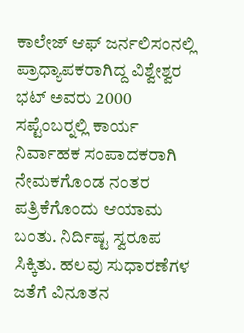ಕಾಲೇಜ್ ಆಫ್ ಜರ್ನಲಿಸಂನಲ್ಲಿ ಪ್ರಾಧ್ಯಾಪಕರಾಗಿದ್ದ ವಿಶ್ವೇಶ್ವರ ಭಟ್ ಅವರು 2000 ಸಪ್ಟೆಂಬರ್‍ನಲ್ಲಿ ಕಾರ್ಯ ನಿರ್ವಾಹಕ ಸಂಪಾದಕರಾಗಿ ನೇಮಕಗೊಂಡ ನಂತರ ಪತ್ರಿಕೆಗೊಂದು ಆಯಾಮ ಬಂತು. ನಿರ್ದಿಷ್ಟ ಸ್ವರೂಪ ಸಿಕ್ಕಿತು. ಹಲವು ಸುಧಾರಣೆಗಳ ಜತೆಗೆ ವಿನೂತನ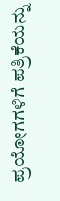ಪ್ರಯೋಗಗಳಿಗೆ ಪತ್ರಿಕೆಯನ್ನು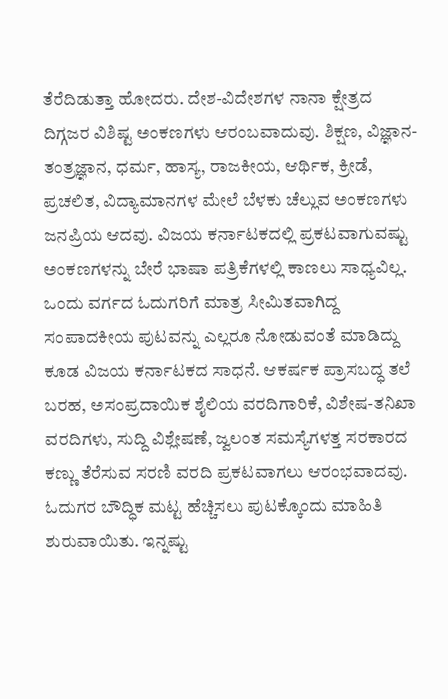ತೆರೆದಿಡುತ್ತಾ ಹೋದರು. ದೇಶ-ವಿದೇಶಗಳ ನಾನಾ ಕ್ಷೇತ್ರದ ದಿಗ್ಗಜರ ವಿಶಿಷ್ಟ ಅಂಕಣಗಳು ಆರಂಬವಾದುವು. ಶಿಕ್ಷಣ, ವಿಜ್ಞಾನ-ತಂತ್ರಜ್ಞಾನ, ಧರ್ಮ, ಹಾಸ್ಯ, ರಾಜಕೀಯ, ಆರ್ಥಿಕ, ಕ್ರೀಡೆ, ಪ್ರಚಲಿತ, ವಿದ್ಯಾಮಾನಗಳ ಮೇಲೆ ಬೆಳಕು ಚೆಲ್ಲುವ ಅಂಕಣಗಳು ಜನಪ್ರಿಯ ಆದವು. ವಿಜಯ ಕರ್ನಾಟಕದಲ್ಲಿ ಪ್ರಕಟವಾಗುವಷ್ಟು ಅಂಕಣಗಳನ್ನು ಬೇರೆ ಭಾಷಾ ಪತ್ರಿಕೆಗಳಲ್ಲಿ ಕಾಣಲು ಸಾಧ್ಯವಿಲ್ಲ. ಒಂದು ವರ್ಗದ ಓದುಗರಿಗೆ ಮಾತ್ರ ಸೀಮಿತವಾಗಿದ್ದ ಸಂಪಾದಕೀಯ ಪುಟವನ್ನು ಎಲ್ಲರೂ ನೋಡುವಂತೆ ಮಾಡಿದ್ದು ಕೂಡ ವಿಜಯ ಕರ್ನಾಟಕದ ಸಾಧನೆ. ಆಕರ್ಷಕ ಪ್ರಾಸಬದ್ಧ ತಲೆ ಬರಹ, ಅಸಂಪ್ರದಾಯಿಕ ಶೈಲಿಯ ವರದಿಗಾರಿಕೆ, ವಿಶೇಷ-ತನಿಖಾ ವರದಿಗಳು, ಸುದ್ದಿ ವಿಶ್ಲೇಷಣೆ, ಜ್ವಲಂತ ಸಮಸ್ಯೆಗಳತ್ತ ಸರಕಾರದ ಕಣ್ಣು ತೆರೆಸುವ ಸರಣಿ ವರದಿ ಪ್ರಕಟವಾಗಲು ಆರಂಭವಾದವು. ಓದುಗರ ಬೌದ್ಧಿಕ ಮಟ್ಟ ಹೆಚ್ಚಿಸಲು ಪುಟಕ್ಕೊಂದು ಮಾಹಿತಿ ಶುರುವಾಯಿತು. ಇನ್ನಷ್ಟು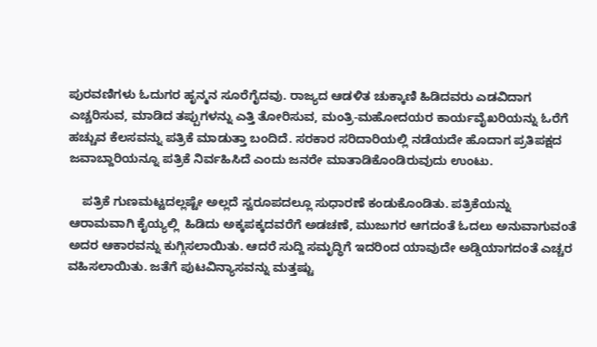ಪುರವಣಿಗಳು ಓದುಗರ ಹೃನ್ಮನ ಸೂರೆಗೈದವು. ರಾಜ್ಯದ ಆಡಳಿತ ಚುಕ್ಕಾಣಿ ಹಿಡಿದವರು ಎಡವಿದಾಗ ಎಚ್ಚರಿಸುವ, ಮಾಡಿದ ತಪ್ಪುಗಳನ್ನು ಎತ್ತಿ ತೋರಿಸುವ, ಮಂತ್ರಿ-ಮಹೋದಯರ ಕಾರ್ಯವೈಖರಿಯನ್ನು ಓರೆಗೆ ಹಚ್ಚುವ ಕೆಲಸವನ್ನು ಪತ್ರಿಕೆ ಮಾಡುತ್ತಾ ಬಂದಿದೆ. ಸರಕಾರ ಸರಿದಾರಿಯಲ್ಲಿ ನಡೆಯದೇ ಹೊದಾಗ ಪ್ರತಿಪಕ್ಷದ ಜವಾಬ್ದಾರಿಯನ್ನೂ ಪತ್ರಿಕೆ ನಿರ್ವಹಿಸಿದೆ ಎಂದು ಜನರೇ ಮಾತಾಡಿಕೊಂಡಿರುವುದು ಉಂಟು.

    ಪತ್ರಿಕೆ ಗುಣಮಟ್ಟದಲ್ಲಷ್ಟೇ ಅಲ್ಲದೆ ಸ್ವರೂಪದಲ್ಲೂ ಸುಧಾರಣೆ ಕಂಡುಕೊಂಡಿತು. ಪತ್ರಿಕೆಯನ್ನು ಆರಾಮವಾಗಿ ಕೈಯ್ಯಲ್ಲಿ  ಹಿಡಿದು ಅಕ್ಕಪಕ್ಕದವರೆಗೆ ಅಡಚಣೆ, ಮುಜುಗರ ಆಗದಂತೆ ಓದಲು ಅನುವಾಗುವಂತೆ ಅದರ ಆಕಾರವನ್ನು ಕುಗ್ಗಿಸಲಾಯಿತು. ಆದರೆ ಸುದ್ದಿ ಸಮೃದ್ಧಿಗೆ ಇದರಿಂದ ಯಾವುದೇ ಅಡ್ಡಿಯಾಗದಂತೆ ಎಚ್ಚರ ವಹಿಸಲಾಯಿತು. ಜತೆಗೆ ಪುಟವಿನ್ಯಾಸವನ್ನು ಮತ್ತಷ್ಟು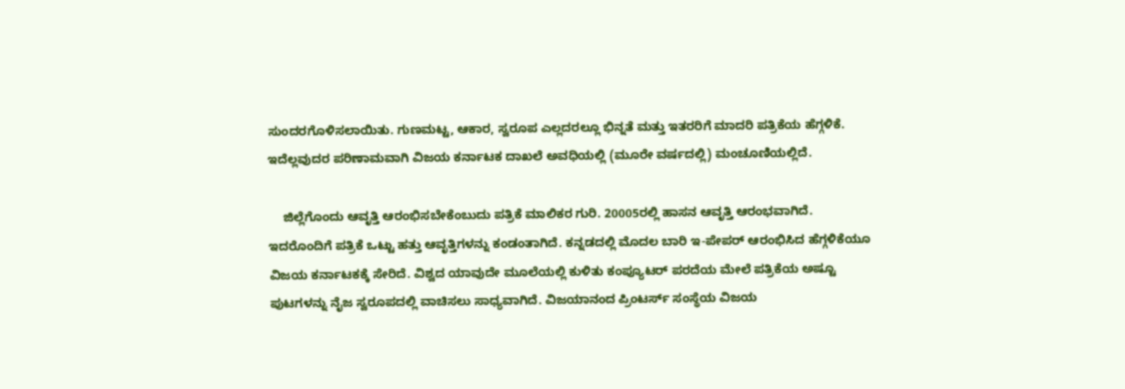ಸುಂದರಗೊಳಿಸಲಾಯಿತು. ಗುಣಮಟ್ಟ, ಆಕಾರ, ಸ್ವರೂಪ ಎಲ್ಲದರಲ್ಲೂ ಭಿನ್ನತೆ ಮತ್ತು ಇತರರಿಗೆ ಮಾದರಿ ಪತ್ರಿಕೆಯ ಹೆಗ್ಗಳಿಕೆ. ಇದೆಲ್ಲವುದರ ಪರಿಣಾಮವಾಗಿ ವಿಜಯ ಕರ್ನಾಟಕ ದಾಖಲೆ ಅವಧಿಯಲ್ಲಿ (ಮೂರೇ ವರ್ಷದಲ್ಲಿ) ಮಂಚೂಣಿಯಲ್ಲಿದೆ.

    ಜಿಲ್ಲೆಗೊಂದು ಆವೃತ್ತಿ ಆರಂಭಿಸಬೇಕೆಂಬುದು ಪತ್ರಿಕೆ ಮಾಲಿಕರ ಗುರಿ. 20005ರಲ್ಲಿ ಹಾಸನ ಆವೃತ್ತಿ ಆರಂಭವಾಗಿದೆ. ಇದರೊಂದಿಗೆ ಪತ್ರಿಕೆ ಒಟ್ಟು ಹತ್ತು ಆವೃತ್ತಿಗಳನ್ನು ಕಂಡಂತಾಗಿದೆ. ಕನ್ನಡದಲ್ಲಿ ಮೊದಲ ಬಾರಿ ಇ-ಪೇಪರ್ ಆರಂಭಿಸಿದ ಹೆಗ್ಗಳಿಕೆಯೂ ವಿಜಯ ಕರ್ನಾಟಕಕ್ಕೆ ಸೇರಿದೆ. ವಿಶ್ವದ ಯಾವುದೇ ಮೂಲೆಯಲ್ಲಿ ಕುಳಿತು ಕಂಪ್ಯೂಟರ್ ಪರದೆಯ ಮೇಲೆ ಪತ್ರಿಕೆಯ ಅಷ್ಟೂ ಪುಟಗಳನ್ನು ನೈಜ ಸ್ವರೂಪದಲ್ಲಿ ವಾಚಿಸಲು ಸಾಧ್ಯವಾಗಿದೆ. ವಿಜಯಾನಂದ ಪ್ರಿಂಟರ್ಸ್ ಸಂಸ್ಥೆಯ ವಿಜಯ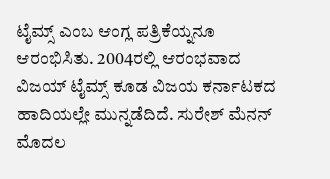ಟೈಮ್ಸ್ ಎಂಬ ಆಂಗ್ಲ ಪತ್ರಿಕೆಯ್ನನೂ ಆರಂಭಿಸಿತು. 2004ರಲ್ಲಿ ಆರಂಭವಾದ ವಿಜಯ್ ಟೈಮ್ಸ್ ಕೂಡ ವಿಜಯ ಕರ್ನಾಟಕದ ಹಾದಿಯಲ್ಲೇ ಮುನ್ನಡೆದಿದೆ. ಸುರೇಶ್ ಮೆನನ್ ಮೊದಲ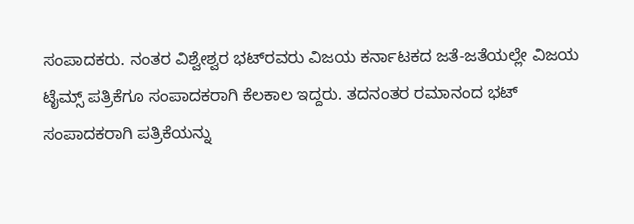ಸಂಪಾದಕರು. ನಂತರ ವಿಶ್ವೇಶ್ವರ ಭಟ್‍ರವರು ವಿಜಯ ಕರ್ನಾಟಕದ ಜತೆ-ಜತೆಯಲ್ಲೇ ವಿಜಯ ಟೈಮ್ಸ್ ಪತ್ರಿಕೆಗೂ ಸಂಪಾದಕರಾಗಿ ಕೆಲಕಾಲ ಇದ್ದರು. ತದನಂತರ ರಮಾನಂದ ಭಟ್ ಸಂಪಾದಕರಾಗಿ ಪತ್ರಿಕೆಯನ್ನು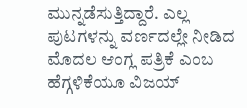ಮುನ್ನಡೆಸುತ್ತಿದ್ದಾರೆ. ಎಲ್ಲ ಪುಟಗಳನ್ನು ವರ್ಣದಲ್ಲೇ ನೀಡಿದ ಮೊದಲ ಆಂಗ್ಲ ಪತ್ರಿಕೆ ಎಂಬ ಹೆಗ್ಗಳಿಕೆಯೂ ವಿಜಯ್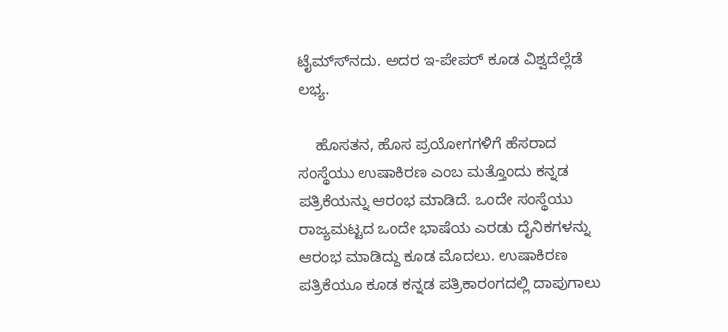ಟೈಮ್ಸ್‍ನದು. ಅದರ ಇ-ಪೇಪರ್ ಕೂಡ ವಿಶ್ವದೆಲ್ಲೆಡೆ ಲಭ್ಯ.

    ಹೊಸತನ, ಹೊಸ ಪ್ರಯೋಗಗಳಿಗೆ ಹೆಸರಾದ ಸಂಸ್ಥೆಯು ಉಷಾಕಿರಣ ಎಂಬ ಮತ್ತೊಂದು ಕನ್ನಡ ಪತ್ರಿಕೆಯನ್ನು ಆರಂಭ ಮಾಡಿದೆ. ಒಂದೇ ಸಂಸ್ಥೆಯು ರಾಜ್ಯಮಟ್ಟದ ಒಂದೇ ಭಾಷೆಯ ಎರಡು ದೈನಿಕಗಳನ್ನು ಆರಂಭ ಮಾಡಿದ್ದು ಕೂಡ ಮೊದಲು. ಉಷಾಕಿರಣ ಪತ್ರಿಕೆಯೂ ಕೂಡ ಕನ್ನಡ ಪತ್ರಿಕಾರಂಗದಲ್ಲಿ ದಾಪುಗಾಲು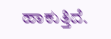ಹಾಕುತ್ತಿದೆ.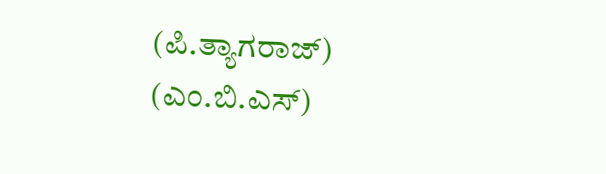(ಪಿ.ತ್ಯಾಗರಾಜ್)  (ಎಂ.ಬಿ.ಎಸ್)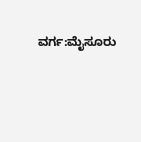ವರ್ಗ:ಮೈಸೂರು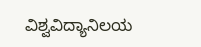ವಿಶ್ವವಿದ್ಯಾನಿಲಯ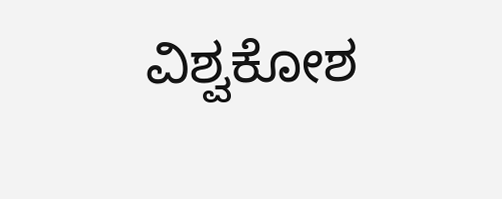ವಿಶ್ವಕೋಶ